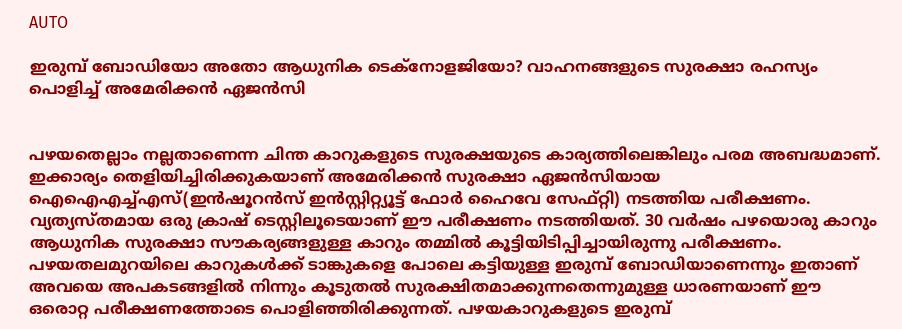AUTO

ഇരുമ്പ് ബോഡിയോ അതോ ആധുനിക ടെക്നോളജിയോ? വാഹനങ്ങളുടെ സുരക്ഷാ രഹസ്യം പൊളിച്ച് അമേരിക്കൻ ഏജൻസി


പഴയതെല്ലാം നല്ലതാണെന്ന ചിന്ത കാറുകളുടെ സുരക്ഷയുടെ കാര്യത്തിലെങ്കിലും പരമ അബദ്ധമാണ്. ഇക്കാര്യം തെളിയിച്ചിരിക്കുകയാണ് അമേരിക്കന്‍ സുരക്ഷാ ഏജന്‍സിയായ ഐഐഎച്ച്എസ്(ഇന്‍ഷൂറന്‍സ് ഇന്‍സ്റ്റിറ്റ്യൂട്ട് ഫോര്‍ ഹൈവേ സേഫ്റ്റി) നടത്തിയ പരീക്ഷണം. വ്യത്യസ്തമായ ഒരു ക്രാഷ് ടെസ്റ്റിലൂടെയാണ് ഈ പരീക്ഷണം നടത്തിയത്. 30 വര്‍ഷം പഴയൊരു കാറും ആധുനിക സുരക്ഷാ സൗകര്യങ്ങളുള്ള കാറും തമ്മില്‍ കൂട്ടിയിടിപ്പിച്ചായിരുന്നു പരീക്ഷണം. പഴയതലമുറയിലെ കാറുകള്‍ക്ക് ടാങ്കുകളെ പോലെ കട്ടിയുള്ള ഇരുമ്പ് ബോഡിയാണെന്നും ഇതാണ് അവയെ അപകടങ്ങളില്‍ നിന്നും കൂടുതല്‍ സുരക്ഷിതമാക്കുന്നതെന്നുമുള്ള ധാരണയാണ് ഈ ഒരൊറ്റ പരീക്ഷണത്തോടെ പൊളിഞ്ഞിരിക്കുന്നത്. പഴയകാറുകളുടെ ഇരുമ്പ്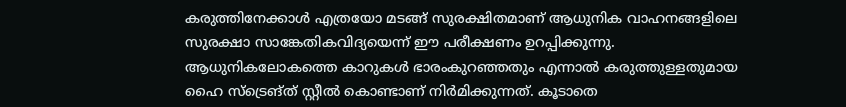കരുത്തിനേക്കാള്‍ എത്രയോ മടങ്ങ് സുരക്ഷിതമാണ് ആധുനിക വാഹനങ്ങളിലെ സുരക്ഷാ സാങ്കേതികവിദ്യയെന്ന് ഈ പരീക്ഷണം ഉറപ്പിക്കുന്നു. ആധുനികലോകത്തെ കാറുകള്‍ ഭാരംകുറഞ്ഞതും എന്നാല്‍ കരുത്തുള്ളതുമായ ഹൈ സ്‌ട്രെങ്ത് സ്റ്റീല്‍ കൊണ്ടാണ് നിര്‍മിക്കുന്നത്. കൂടാതെ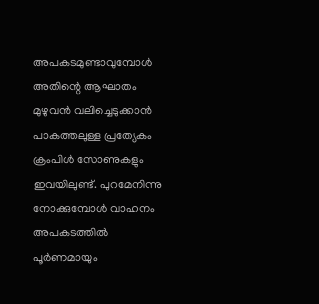അപകടമുണ്ടാവുമ്പോള്‍ അതിന്റെ ആഘാതം മുഴുവന്‍ വലിച്ചെടുക്കാന്‍ പാകത്തലുള്ള പ്രത്യേകം ക്രംപിള്‍ സോണുകളും ഇവയിലുണ്ട്. പുറമേനിന്നു നോക്കുമ്പോള്‍ വാഹനം അപകടത്തില്‍ പൂര്‍ണമായും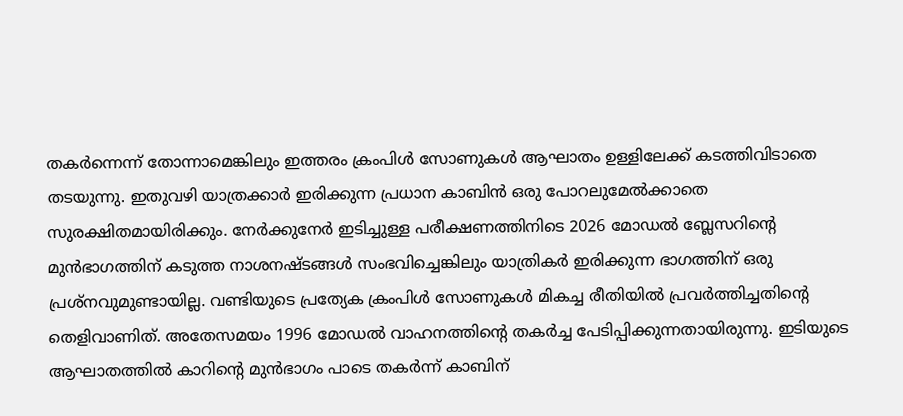തകര്‍ന്നെന്ന് തോന്നാമെങ്കിലും ഇത്തരം ക്രംപിള്‍ സോണുകള്‍ ആഘാതം ഉള്ളിലേക്ക് കടത്തിവിടാതെ തടയുന്നു. ഇതുവഴി യാത്രക്കാര്‍ ഇരിക്കുന്ന പ്രധാന കാബിന്‍ ഒരു പോറലുമേല്‍ക്കാതെ സുരക്ഷിതമായിരിക്കും. നേര്‍ക്കുനേര്‍ ഇടിച്ചുള്ള പരീക്ഷണത്തിനിടെ 2026 മോഡല്‍ ബ്ലേസറിന്റെ മുന്‍ഭാഗത്തിന് കടുത്ത നാശനഷ്ടങ്ങള്‍ സംഭവിച്ചെങ്കിലും യാത്രികര്‍ ഇരിക്കുന്ന ഭാഗത്തിന് ഒരു പ്രശ്‌നവുമുണ്ടായില്ല. വണ്ടിയുടെ പ്രത്യേക ക്രംപിള്‍ സോണുകള്‍ മികച്ച രീതിയില്‍ പ്രവര്‍ത്തിച്ചതിന്റെ തെളിവാണിത്. അതേസമയം 1996 മോഡല്‍ വാഹനത്തിന്റെ തകര്‍ച്ച പേടിപ്പിക്കുന്നതായിരുന്നു. ഇടിയുടെ ആഘാതത്തില്‍ കാറിന്റെ മുന്‍ഭാഗം പാടെ തകര്‍ന്ന് കാബിന്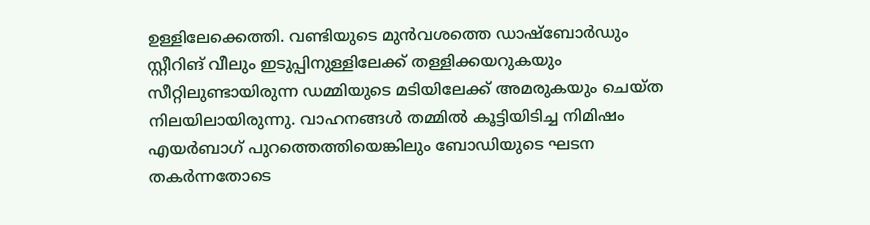ഉള്ളിലേക്കെത്തി. വണ്ടിയുടെ മുന്‍വശത്തെ ഡാഷ്‌ബോര്‍ഡും സ്റ്റീറിങ് വീലും ഇടുപ്പിനുള്ളിലേക്ക് തള്ളിക്കയറുകയും സീറ്റിലുണ്ടായിരുന്ന ഡമ്മിയുടെ മടിയിലേക്ക് അമരുകയും ചെയ്ത നിലയിലായിരുന്നു. വാഹനങ്ങള്‍ തമ്മില്‍ കൂട്ടിയിടിച്ച നിമിഷം എയര്‍ബാഗ് പുറത്തെത്തിയെങ്കിലും ബോഡിയുടെ ഘടന തകര്‍ന്നതോടെ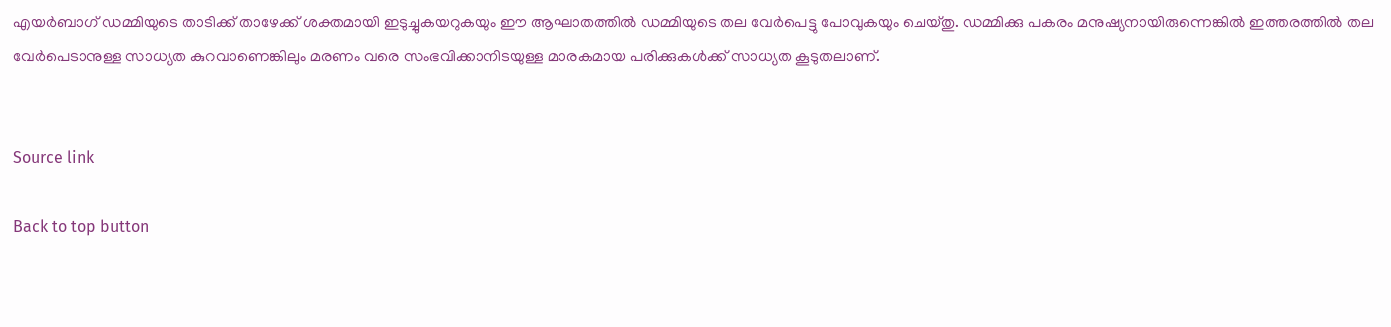എയര്‍ബാഗ് ഡമ്മിയുടെ താടിക്ക് താഴേക്ക് ശക്തമായി ഇടുച്ചുകയറുകയും ഈ ആഘാതത്തില്‍ ഡമ്മിയുടെ തല വേര്‍പെട്ടു പോവുകയും ചെയ്തു. ഡമ്മിക്കു പകരം മനുഷ്യനായിരുന്നെങ്കില്‍ ഇത്തരത്തില്‍ തല വേര്‍പെടാനുള്ള സാധ്യത കുറവാണെങ്കിലും മരണം വരെ സംഭവിക്കാനിടയുള്ള മാരകമായ പരിക്കുകള്‍ക്ക് സാധ്യത കൂടുതലാണ്.


Source link

Back to top button